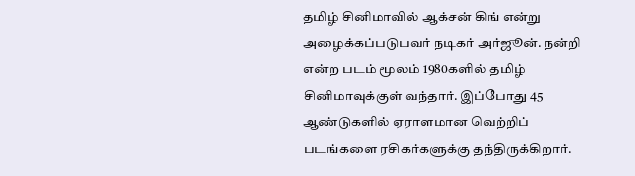தமிழ் சினிமாவில் ஆக்சன் கிங் என்று அழைக்கப்படுபவர் நடிகர் அர்ஜூன். நன்றி என்ற படம் மூலம் 1980களில் தமிழ் சினிமாவுக்குள் வந்தார். இப்போது 45 ஆண்டுகளில் ஏராளமான வெற்றிப் படங்களை ரசிகர்களுக்கு தந்திருக்கிறார்.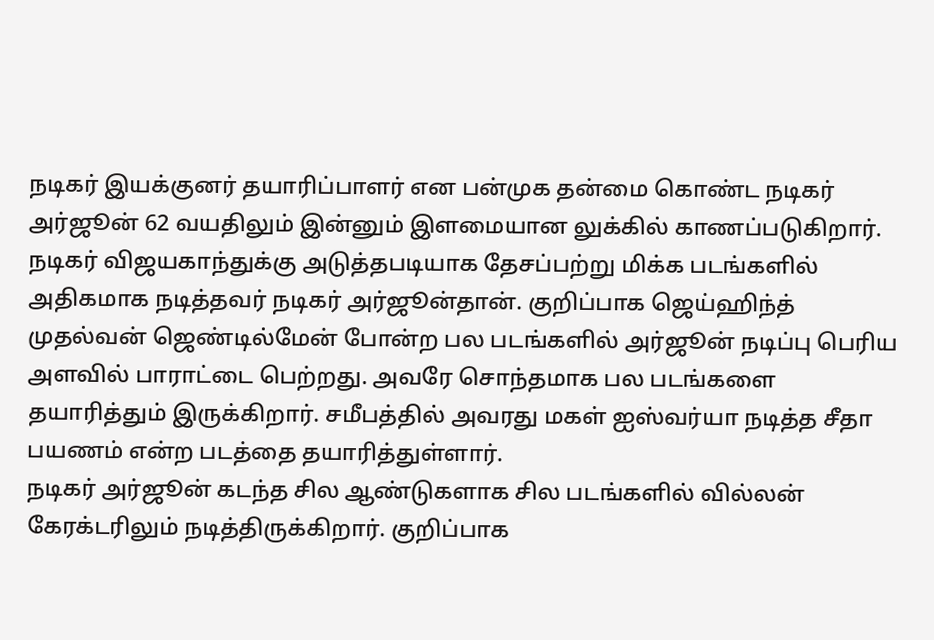நடிகர் இயக்குனர் தயாரிப்பாளர் என பன்முக தன்மை கொண்ட நடிகர் அர்ஜூன் 62 வயதிலும் இன்னும் இளமையான லுக்கில் காணப்படுகிறார்.
நடிகர் விஜயகாந்துக்கு அடுத்தபடியாக தேசப்பற்று மிக்க படங்களில் அதிகமாக நடித்தவர் நடிகர் அர்ஜூன்தான். குறிப்பாக ஜெய்ஹிந்த் முதல்வன் ஜெண்டில்மேன் போன்ற பல படங்களில் அர்ஜூன் நடிப்பு பெரிய அளவில் பாராட்டை பெற்றது. அவரே சொந்தமாக பல படங்களை தயாரித்தும் இருக்கிறார். சமீபத்தில் அவரது மகள் ஐஸ்வர்யா நடித்த சீதா பயணம் என்ற படத்தை தயாரித்துள்ளார்.
நடிகர் அர்ஜூன் கடந்த சில ஆண்டுகளாக சில படங்களில் வில்லன் கேரக்டரிலும் நடித்திருக்கிறார். குறிப்பாக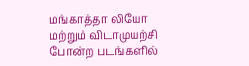மங்காத்தா லியோ மற்றும் விடாமுயற்சி போன்ற படங்களில்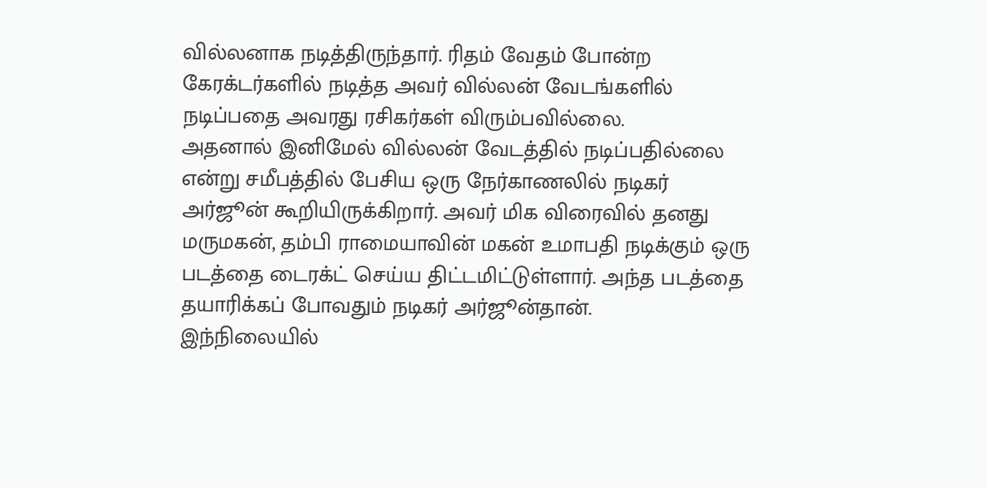வில்லனாக நடித்திருந்தார். ரிதம் வேதம் போன்ற கேரக்டர்களில் நடித்த அவர் வில்லன் வேடங்களில் நடிப்பதை அவரது ரசிகர்கள் விரும்பவில்லை.
அதனால் இனிமேல் வில்லன் வேடத்தில் நடிப்பதில்லை என்று சமீபத்தில் பேசிய ஒரு நேர்காணலில் நடிகர் அர்ஜூன் கூறியிருக்கிறார். அவர் மிக விரைவில் தனது மருமகன், தம்பி ராமையாவின் மகன் உமாபதி நடிக்கும் ஒரு படத்தை டைரக்ட் செய்ய திட்டமிட்டுள்ளார். அந்த படத்தை தயாரிக்கப் போவதும் நடிகர் அர்ஜூன்தான்.
இந்நிலையில்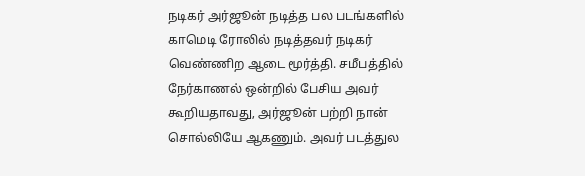நடிகர் அர்ஜூன் நடித்த பல படங்களில் காமெடி ரோலில் நடித்தவர் நடிகர் வெண்ணிற ஆடை மூர்த்தி. சமீபத்தில் நேர்காணல் ஒன்றில் பேசிய அவர் கூறியதாவது, அர்ஜூன் பற்றி நான் சொல்லியே ஆகணும். அவர் படத்துல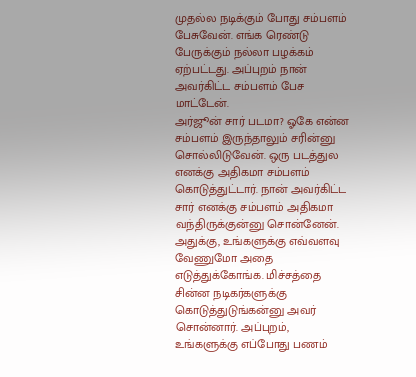முதல்ல நடிக்கும் போது சம்பளம் பேசுவேன். எங்க ரெண்டு பேருக்கும் நல்லா பழக்கம் ஏற்பட்டது. அப்புறம் நான் அவர்கிட்ட சம்பளம் பேச மாட்டேன்.
அர்ஜூன் சார் படமா? ஓகே என்ன சம்பளம் இருந்தாலும் சரின்னு சொல்லிடுவேன். ஒரு படத்துல எனக்கு அதிகமா சம்பளம் கொடுத்துட்டார். நான் அவர்கிட்ட சார் எனக்கு சம்பளம் அதிகமா வந்திருக்குன்னு சொன்னேன். அதுக்கு, உங்களுக்கு எவ்வளவு வேணுமோ அதை எடுத்துக்கோங்க. மிச்சத்தை சின்ன நடிகர்களுக்கு கொடுத்துடுங்கன்னு அவர் சொன்னார். அப்புறம், உங்களுக்கு எப்போது பணம்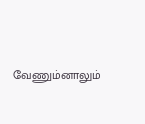வேணும்னாலும்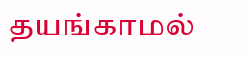தயங்காமல்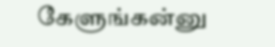கேளுங்கன்னு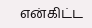என்கிட்ட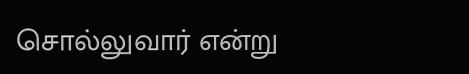சொல்லுவார் என்று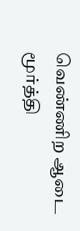வெண்ணிற ஆடை மூர்த்தி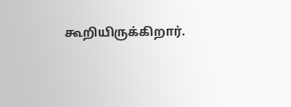கூறியிருக்கிறார்.